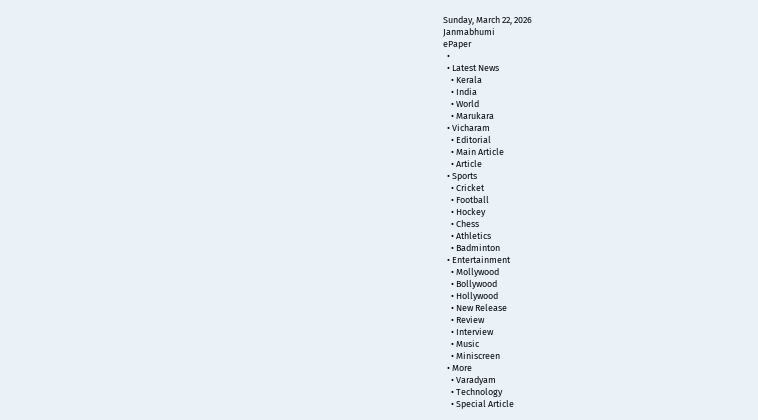Sunday, March 22, 2026
Janmabhumi
ePaper
  •
  • Latest News
    • Kerala
    • India
    • World
    • Marukara
  • Vicharam
    • Editorial
    • Main Article
    • Article
  • Sports
    • Cricket
    • Football
    • Hockey
    • Chess
    • Athletics
    • Badminton
  • Entertainment
    • Mollywood
    • Bollywood
    • Hollywood
    • New Release
    • Review
    • Interview
    • Music
    • Miniscreen
  • More
    • Varadyam
    • Technology
    • Special Article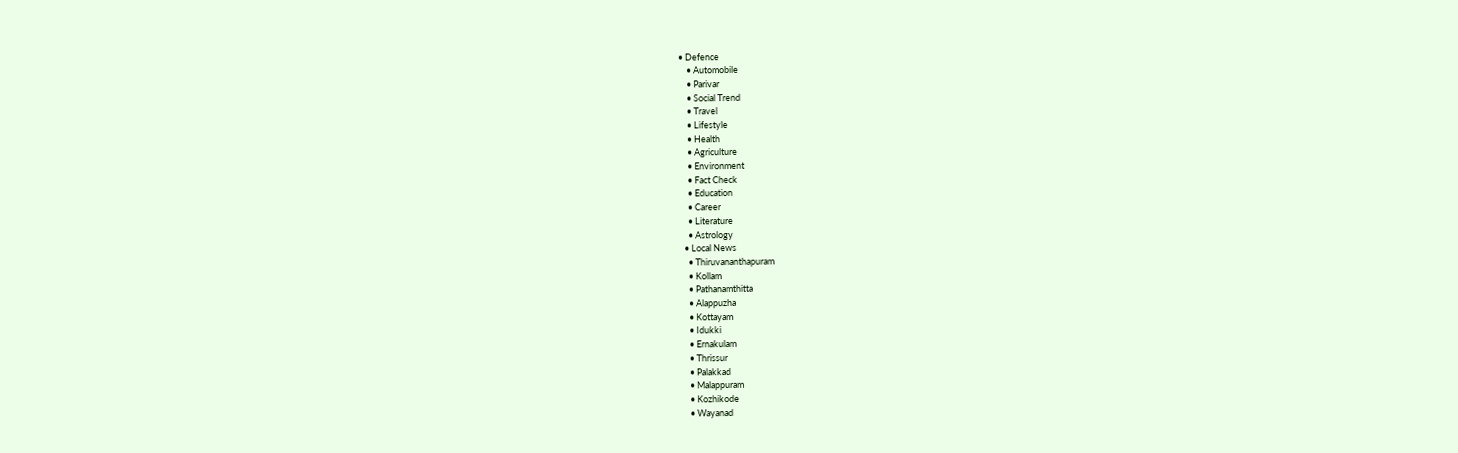• Defence
    • Automobile
    • Parivar
    • Social Trend
    • Travel
    • Lifestyle
    • Health
    • Agriculture
    • Environment
    • Fact Check
    • Education
    • Career
    • Literature
    • Astrology
  • Local News
    • Thiruvananthapuram
    • Kollam
    • Pathanamthitta
    • Alappuzha
    • Kottayam
    • Idukki
    • Ernakulam
    • Thrissur
    • Palakkad
    • Malappuram
    • Kozhikode
    • Wayanad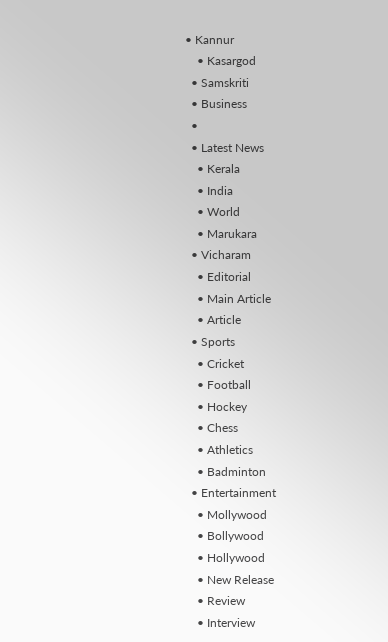• Kannur
    • Kasargod
  • Samskriti
  • Business
  •
  • Latest News
    • Kerala
    • India
    • World
    • Marukara
  • Vicharam
    • Editorial
    • Main Article
    • Article
  • Sports
    • Cricket
    • Football
    • Hockey
    • Chess
    • Athletics
    • Badminton
  • Entertainment
    • Mollywood
    • Bollywood
    • Hollywood
    • New Release
    • Review
    • Interview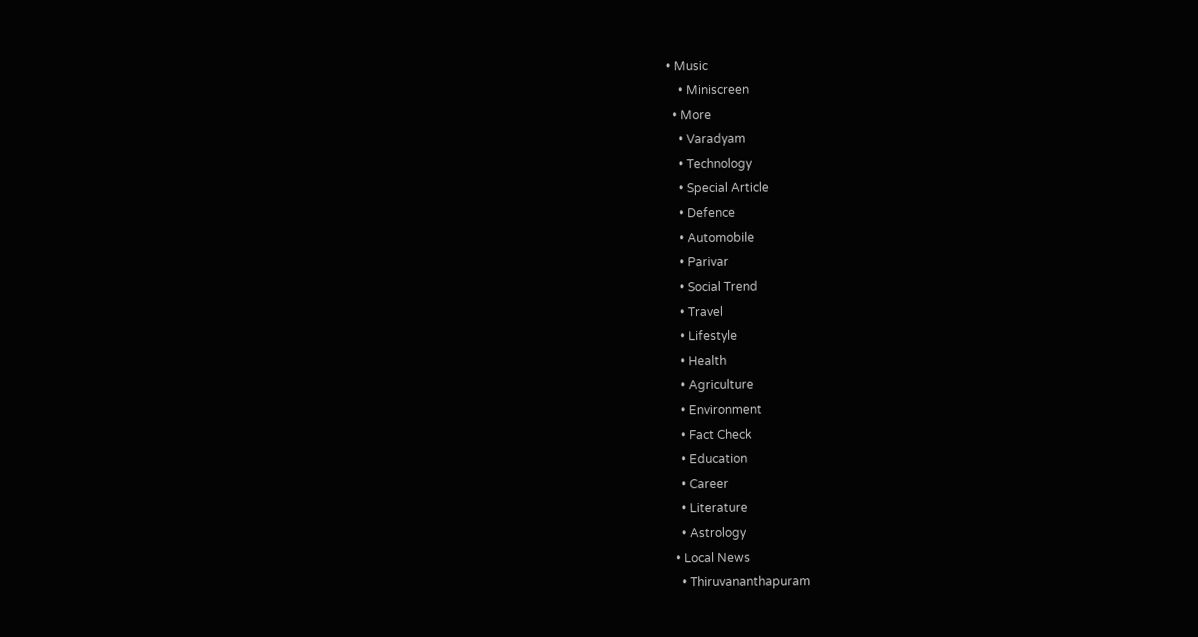• Music
    • Miniscreen
  • More
    • Varadyam
    • Technology
    • Special Article
    • Defence
    • Automobile
    • Parivar
    • Social Trend
    • Travel
    • Lifestyle
    • Health
    • Agriculture
    • Environment
    • Fact Check
    • Education
    • Career
    • Literature
    • Astrology
  • Local News
    • Thiruvananthapuram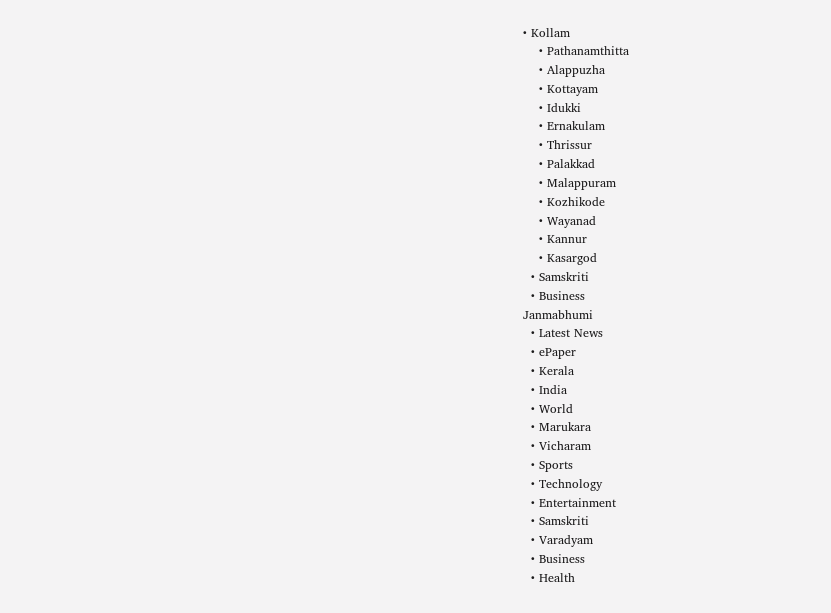• Kollam
    • Pathanamthitta
    • Alappuzha
    • Kottayam
    • Idukki
    • Ernakulam
    • Thrissur
    • Palakkad
    • Malappuram
    • Kozhikode
    • Wayanad
    • Kannur
    • Kasargod
  • Samskriti
  • Business
Janmabhumi
  • Latest News
  • ePaper
  • Kerala
  • India
  • World
  • Marukara
  • Vicharam
  • Sports
  • Technology
  • Entertainment
  • Samskriti
  • Varadyam
  • Business
  • Health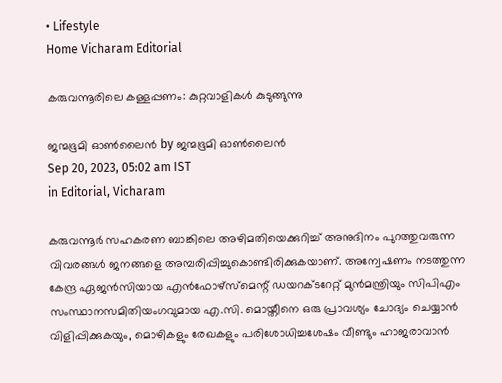• Lifestyle
Home Vicharam Editorial

കരുവന്നൂരിലെ കള്ളപ്പണം: കുറ്റവാളികള്‍ കുടുങ്ങുന്നു

ജന്മഭൂമി ഓണ്‍ലൈന്‍ by ജന്മഭൂമി ഓണ്‍ലൈന്‍
Sep 20, 2023, 05:02 am IST
in Editorial, Vicharam

കരുവന്നൂര്‍ സഹകരണ ബാങ്കിലെ അഴിമതിയെക്കുറിച്ച് അനുദിനം പുറത്തുവരുന്ന വിവരങ്ങള്‍ ജനങ്ങളെ അമ്പരിപ്പിച്ചുകൊണ്ടിരിക്കുകയാണ്. അന്വേഷണം നടത്തുന്ന കേന്ദ്ര ഏജന്‍സിയായ എന്‍ഫോഴ്‌സ്‌മെന്റ് ഡയറക്ടറേറ്റ് മുന്‍മന്ത്രിയും സിപിഎം സംസ്ഥാനസമിതിയംഗവുമായ എ.സി. മൊയ്തീനെ ഒരു പ്രാവശ്യം ചോദ്യം ചെയ്യാന്‍ വിളിപ്പിക്കുകയും, മൊഴികളും രേഖകളും പരിശോധിച്ചശേഷം വീണ്ടും ഹാജരാവാന്‍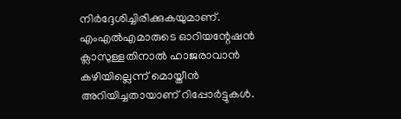നിര്‍ദ്ദേശിച്ചിരിക്കുകയുമാണ്. എംഎല്‍എമാരുടെ ഓറിയന്റേഷന്‍ ക്ലാസുള്ളതിനാല്‍ ഹാജരാവാന്‍ കഴിയില്ലെന്ന് മൊയ്തീന്‍ അറിയിച്ചതായാണ് റിപ്പോര്‍ട്ടുകള്‍.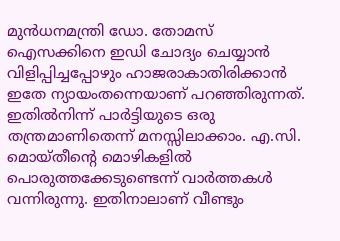മുന്‍ധനമന്ത്രി ഡോ. തോമസ് ഐസക്കിനെ ഇഡി ചോദ്യം ചെയ്യാന്‍ വിളിപ്പിച്ചപ്പോഴും ഹാജരാകാതിരിക്കാന്‍ ഇതേ ന്യായംതന്നെയാണ് പറഞ്ഞിരുന്നത്. ഇതില്‍നിന്ന് പാര്‍ട്ടിയുടെ ഒരു തന്ത്രമാണിതെന്ന് മനസ്സിലാക്കാം. എ.സി. മൊയ്തീന്റെ മൊഴികളില്‍ പൊരുത്തക്കേടുണ്ടെന്ന് വാര്‍ത്തകള്‍ വന്നിരുന്നു. ഇതിനാലാണ് വീണ്ടും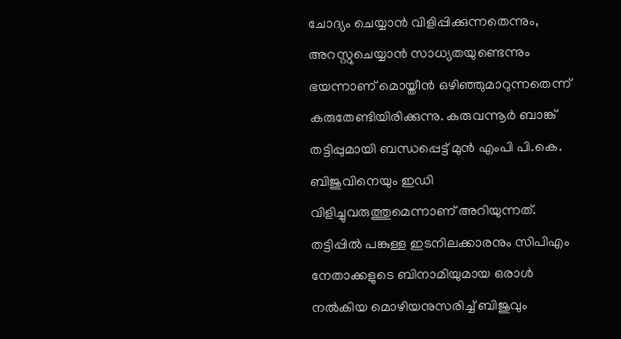ചോദ്യം ചെയ്യാന്‍ വിളിപ്പിക്കുന്നതെന്നും, അറസ്റ്റുചെയ്യാന്‍ സാധ്യതയുണ്ടെന്നും ഭയന്നാണ് മൊയ്തീന്‍ ഒഴിഞ്ഞുമാറുന്നതെന്ന് കരുതേണ്ടിയിരിക്കുന്നു. കരുവന്നൂര്‍ ബാങ്ക് തട്ടിപ്പുമായി ബന്ധപ്പെട്ട് മുന്‍ എംപി പി.കെ. ബിജുവിനെയും ഇഡി വിളിച്ചുവരുത്തുമെന്നാണ് അറിയുന്നത്. തട്ടിപ്പില്‍ പങ്കുള്ള ഇടനിലക്കാരനും സിപിഎം നേതാക്കളുടെ ബിനാമിയുമായ ഒരാള്‍ നല്‍കിയ മൊഴിയനുസരിച്ച് ബിജുവും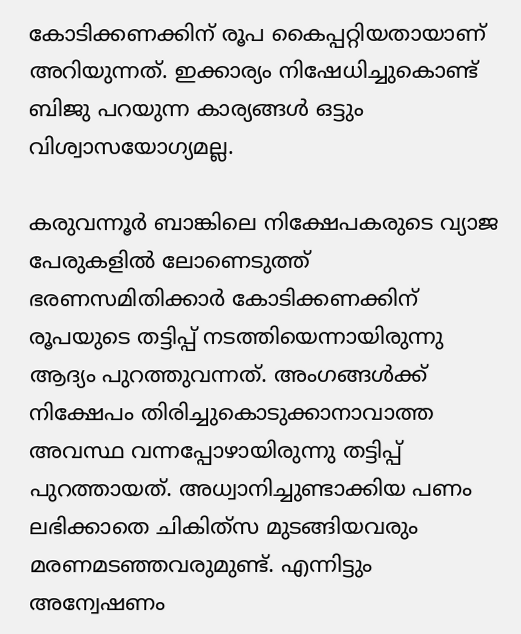കോടിക്കണക്കിന് രൂപ കൈപ്പറ്റിയതായാണ് അറിയുന്നത്. ഇക്കാര്യം നിഷേധിച്ചുകൊണ്ട് ബിജു പറയുന്ന കാര്യങ്ങള്‍ ഒട്ടും വിശ്വാസയോഗ്യമല്ല.

കരുവന്നൂര്‍ ബാങ്കിലെ നിക്ഷേപകരുടെ വ്യാജ പേരുകളില്‍ ലോണെടുത്ത് ഭരണസമിതിക്കാര്‍ കോടിക്കണക്കിന് രൂപയുടെ തട്ടിപ്പ് നടത്തിയെന്നായിരുന്നു ആദ്യം പുറത്തുവന്നത്. അംഗങ്ങള്‍ക്ക് നിക്ഷേപം തിരിച്ചുകൊടുക്കാനാവാത്ത അവസ്ഥ വന്നപ്പോഴായിരുന്നു തട്ടിപ്പ് പുറത്തായത്. അധ്വാനിച്ചുണ്ടാക്കിയ പണം ലഭിക്കാതെ ചികിത്‌സ മുടങ്ങിയവരും മരണമടഞ്ഞവരുമുണ്ട്. എന്നിട്ടും അന്വേഷണം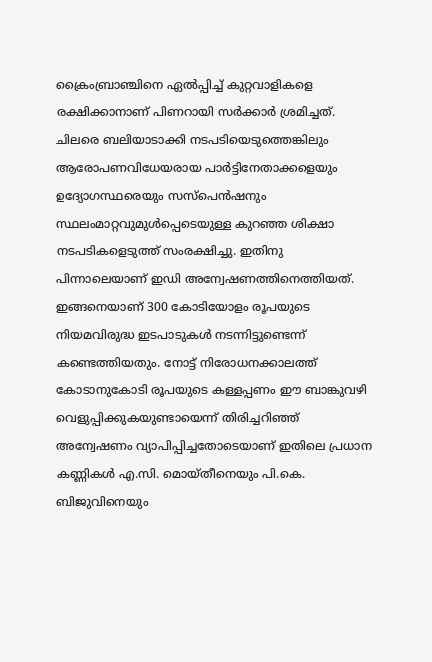ക്രൈംബ്രാഞ്ചിനെ ഏല്‍പ്പിച്ച് കുറ്റവാളികളെ രക്ഷിക്കാനാണ് പിണറായി സര്‍ക്കാര്‍ ശ്രമിച്ചത്. ചിലരെ ബലിയാടാക്കി നടപടിയെടുത്തെങ്കിലും ആരോപണവിധേയരായ പാര്‍ട്ടിനേതാക്കളെയും ഉദ്യോഗസ്ഥരെയും സസ്‌പെന്‍ഷനും സ്ഥലംമാറ്റവുമുള്‍പ്പെടെയുള്ള കുറഞ്ഞ ശിക്ഷാ നടപടികളെടുത്ത് സംരക്ഷിച്ചു. ഇതിനു പിന്നാലെയാണ് ഇഡി അന്വേഷണത്തിനെത്തിയത്. ഇങ്ങനെയാണ് 300 കോടിയോളം രൂപയുടെ നിയമവിരുദ്ധ ഇടപാടുകള്‍ നടന്നിട്ടുണ്ടെന്ന് കണ്ടെത്തിയതും. നോട്ട് നിരോധനക്കാലത്ത് കോടാനുകോടി രൂപയുടെ കള്ളപ്പണം ഈ ബാങ്കുവഴി വെളുപ്പിക്കുകയുണ്ടായെന്ന് തിരിച്ചറിഞ്ഞ് അന്വേഷണം വ്യാപിപ്പിച്ചതോടെയാണ് ഇതിലെ പ്രധാന കണ്ണികള്‍ എ.സി. മൊയ്തീനെയും പി.കെ. ബിജുവിനെയും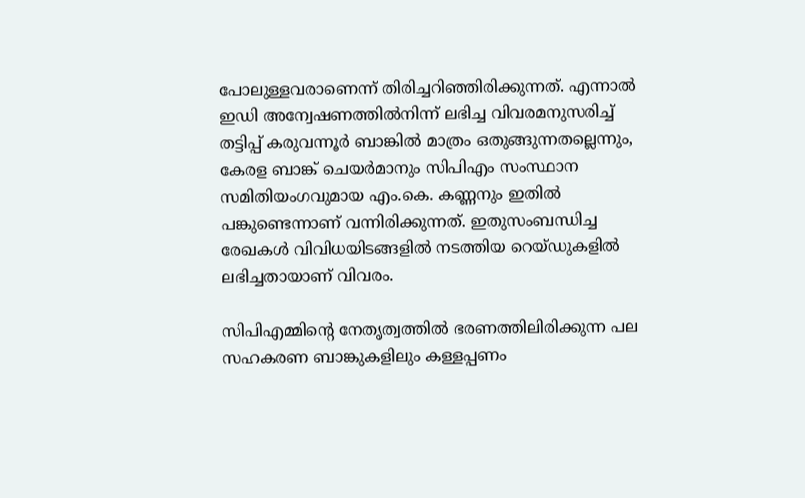പോലുള്ളവരാണെന്ന് തിരിച്ചറിഞ്ഞിരിക്കുന്നത്. എന്നാല്‍ ഇഡി അന്വേഷണത്തില്‍നിന്ന് ലഭിച്ച വിവരമനുസരിച്ച് തട്ടിപ്പ് കരുവന്നൂര്‍ ബാങ്കില്‍ മാത്രം ഒതുങ്ങുന്നതല്ലെന്നും, കേരള ബാങ്ക് ചെയര്‍മാനും സിപിഎം സംസ്ഥാന സമിതിയംഗവുമായ എം.കെ. കണ്ണനും ഇതില്‍ പങ്കുണ്ടെന്നാണ് വന്നിരിക്കുന്നത്. ഇതുസംബന്ധിച്ച രേഖകള്‍ വിവിധയിടങ്ങളില്‍ നടത്തിയ റെയ്ഡുകളില്‍ ലഭിച്ചതായാണ് വിവരം.

സിപിഎമ്മിന്റെ നേതൃത്വത്തില്‍ ഭരണത്തിലിരിക്കുന്ന പല സഹകരണ ബാങ്കുകളിലും കള്ളപ്പണം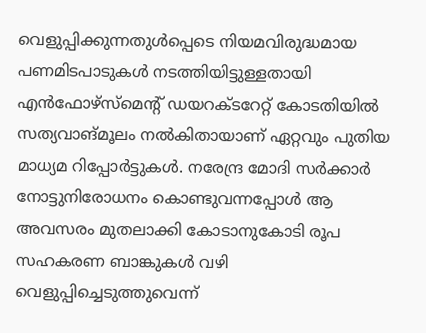വെളുപ്പിക്കുന്നതുള്‍പ്പെടെ നിയമവിരുദ്ധമായ പണമിടപാടുകള്‍ നടത്തിയിട്ടുള്ളതായി എന്‍ഫോഴ്‌സ്‌മെന്റ് ഡയറക്ടറേറ്റ് കോടതിയില്‍ സത്യവാങ്മൂലം നല്‍കിതായാണ് ഏറ്റവും പുതിയ മാധ്യമ റിപ്പോര്‍ട്ടുകള്‍. നരേന്ദ്ര മോദി സര്‍ക്കാര്‍ നോട്ടുനിരോധനം കൊണ്ടുവന്നപ്പോള്‍ ആ അവസരം മുതലാക്കി കോടാനുകോടി രൂപ സഹകരണ ബാങ്കുകള്‍ വഴി വെളുപ്പിച്ചെടുത്തുവെന്ന്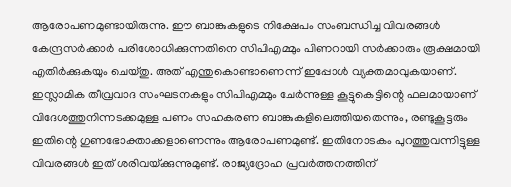ആരോപണമുണ്ടായിരുന്നു. ഈ ബാങ്കുകളുടെ നിക്ഷേപം സംബന്ധിച്ച വിവരങ്ങള്‍ കേന്ദ്രസര്‍ക്കാര്‍ പരിശോധിക്കുന്നതിനെ സിപിഎമ്മും പിണറായി സര്‍ക്കാരും രൂക്ഷമായി എതിര്‍ക്കുകയും ചെയ്തു. അത് എന്തുകൊണ്ടാണെന്ന് ഇപ്പോള്‍ വ്യക്തമാവുകയാണ്. ഇസ്ലാമിക തീവ്രവാദ സംഘടനകളും സിപിഎമ്മും ചേര്‍ന്നുള്ള കൂട്ടുകെട്ടിന്റെ ഫലമായാണ് വിദേശത്തുനിന്നടക്കമുള്ള പണം സഹകരണ ബാങ്കുകളിലെത്തിയതെന്നും, രണ്ടുകൂട്ടരും ഇതിന്റെ ഗുണഭോക്താക്കളാണെന്നും ആരോപണമുണ്ട്. ഇതിനോടകം പുറത്തുവന്നിട്ടുള്ള വിവരങ്ങള്‍ ഇത് ശരിവയ്‌ക്കുന്നുമുണ്ട്. രാജ്യദ്രോഹ പ്രവര്‍ത്തനത്തിന്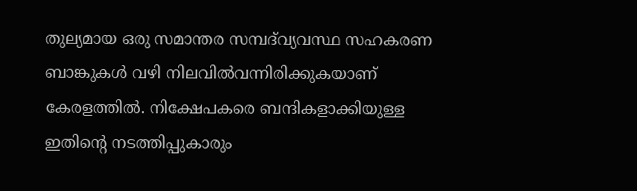തുല്യമായ ഒരു സമാന്തര സമ്പദ്‌വ്യവസ്ഥ സഹകരണ ബാങ്കുകള്‍ വഴി നിലവില്‍വന്നിരിക്കുകയാണ് കേരളത്തില്‍. നിക്ഷേപകരെ ബന്ദികളാക്കിയുള്ള ഇതിന്റെ നടത്തിപ്പുകാരും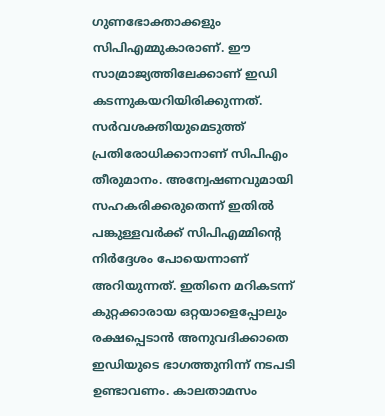ഗുണഭോക്താക്കളും സിപിഎമ്മുകാരാണ്. ഈ സാമ്രാജ്യത്തിലേക്കാണ് ഇഡി കടന്നുകയറിയിരിക്കുന്നത്. സര്‍വശക്തിയുമെടുത്ത് പ്രതിരോധിക്കാനാണ് സിപിഎം തീരുമാനം. അന്വേഷണവുമായി സഹകരിക്കരുതെന്ന് ഇതില്‍ പങ്കുള്ളവര്‍ക്ക് സിപിഎമ്മിന്റെ നിര്‍ദ്ദേശം പോയെന്നാണ് അറിയുന്നത്. ഇതിനെ മറികടന്ന് കുറ്റക്കാരായ ഒറ്റയാളെപ്പോലും രക്ഷപ്പെടാന്‍ അനുവദിക്കാതെ ഇഡിയുടെ ഭാഗത്തുനിന്ന് നടപടി ഉണ്ടാവണം. കാലതാമസം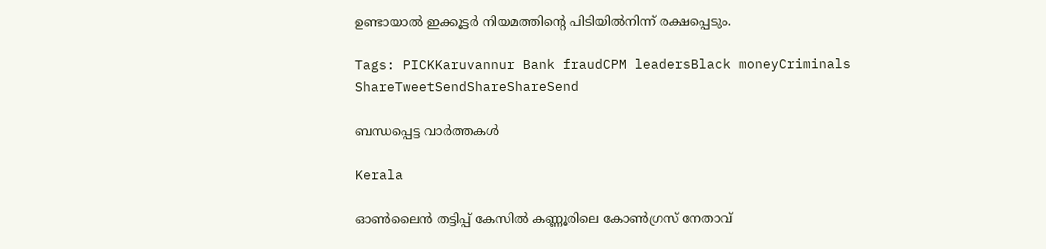ഉണ്ടായാല്‍ ഇക്കൂട്ടര്‍ നിയമത്തിന്റെ പിടിയില്‍നിന്ന് രക്ഷപ്പെടും.

Tags: PICKKaruvannur Bank fraudCPM leadersBlack moneyCriminals
ShareTweetSendShareShareSend

ബന്ധപ്പെട്ട വാര്‍ത്തകള്‍

Kerala

ഓണ്‍ലൈന്‍ തട്ടിപ്പ് കേസില്‍ കണ്ണൂരിലെ കോണ്‍ഗ്രസ് നേതാവ്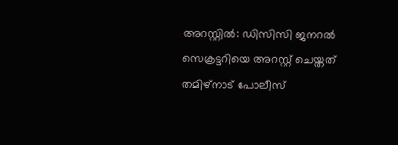അറസ്റ്റില്‍: ഡിസിസി ജനറല്‍ സെക്രട്ടറിയെ അറസ്റ്റ് ചെയ്തത് തമിഴ്നാട് പോലീസ്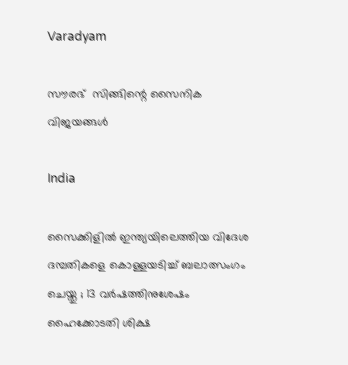Varadyam

സൗരഭ്  സിങ്ങിന്റെ സൈനിക വിജയങ്ങള്‍

India

സൈക്കിളിൽ ഇന്ത്യയിലെത്തിയ വിദേശ ദമ്പതികളെ കൊള്ളയടിച്ച് ബലാത്സംഗം ചെയ്തു ; 13 വർഷത്തിനുശേഷം ഹൈക്കോടതി ശിക്ഷ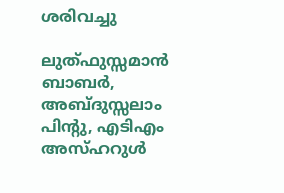ശരിവച്ചു

ലുത്ഫുസ്സമാന്‍ ബാബര്‍, അബ്ദുസ്സലാം പിന്‍റു, എടിഎം അസ്ഹറുള്‍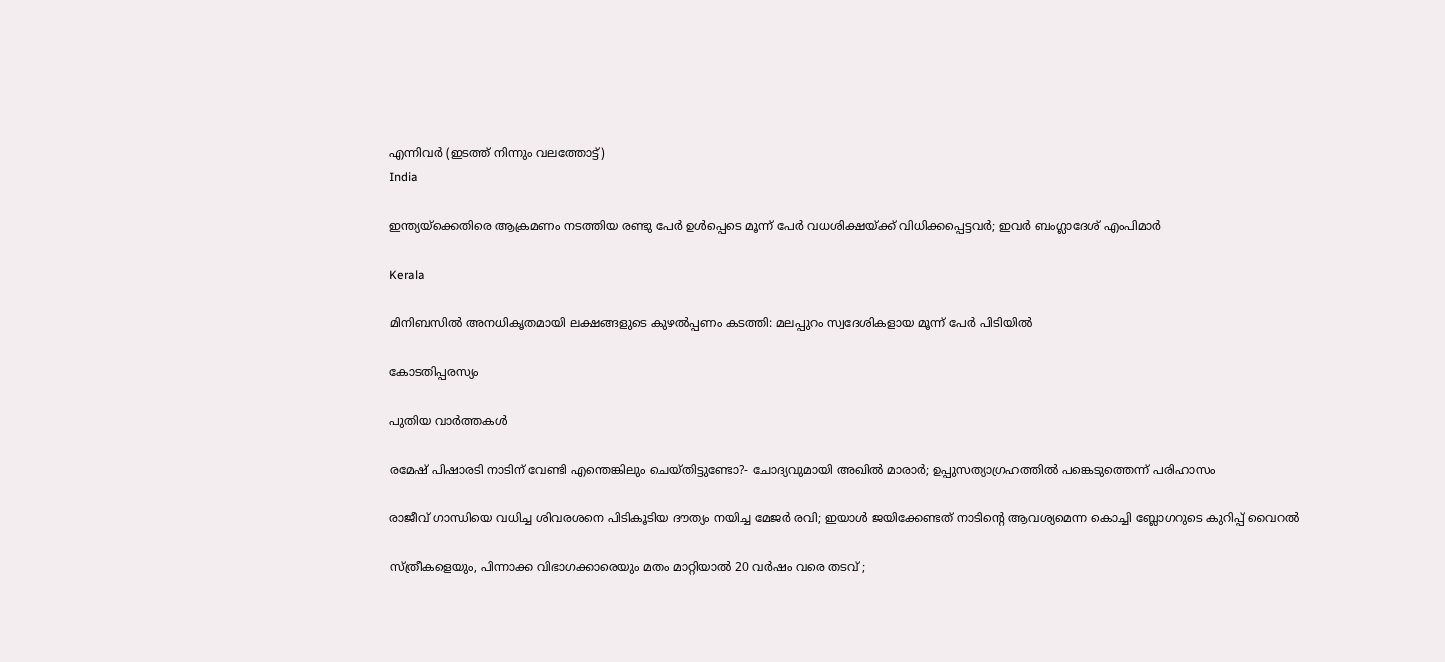എന്നിവര്‍ (ഇടത്ത് നിന്നും വലത്തോട്ട്)
India

ഇന്ത്യയ്‌ക്കെതിരെ ആക്രമണം നടത്തിയ രണ്ടു പേര്‍ ഉള്‍പ്പെടെ മൂന്ന് പേര്‍ വധശിക്ഷയ്‌ക്ക് വിധിക്കപ്പെട്ടവര്‍; ഇവര്‍ ബംഗ്ലാദേശ് എംപിമാര്‍

Kerala

മിനിബസിൽ അനധികൃതമായി ലക്ഷങ്ങളുടെ കുഴൽപ്പണം കടത്തി: മലപ്പുറം സ്വദേശികളായ മൂന്ന് പേർ പിടിയിൽ

കോടതിപ്പരസ്യം

പുതിയ വാര്‍ത്തകള്‍

രമേഷ് പിഷാരടി നാടിന് വേണ്ടി എന്തെങ്കിലും ചെയ്തിട്ടുണ്ടോ?- ചോദ്യവുമായി അഖില്‍ മാരാര്‍; ഉപ്പുസത്യാഗ്രഹത്തില്‍ പങ്കെടുത്തെന്ന് പരിഹാസം

രാജീവ് ഗാന്ധിയെ വധിച്ച ശിവരശനെ പിടികൂടിയ ദൗത്യം നയിച്ച മേജർ രവി; ഇയാള്‍ ജയിക്കേണ്ടത് നാടിന്റെ ആവശ്യമെന്ന കൊച്ചി ബ്ലോഗറുടെ കുറിപ്പ് വൈറല്‍

സ്ത്രീകളെയും, പിന്നാക്ക വിഭാഗക്കാരെയും മതം മാറ്റിയാൽ 20 വർഷം വരെ തടവ് ;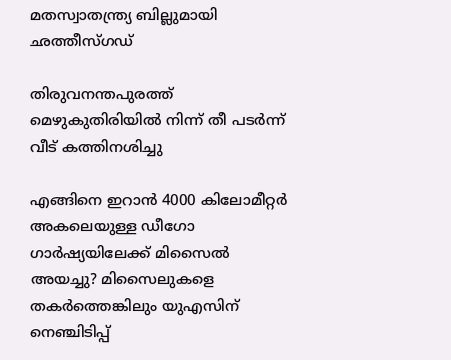മതസ്വാതന്ത്ര്യ ബില്ലുമായി ഛത്തീസ്ഗഡ്

തിരുവനന്തപുരത്ത് മെഴുകുതിരിയില്‍ നിന്ന് തീ പടര്‍ന്ന് വീട് കത്തിനശിച്ചു

എങ്ങിനെ ഇറാന്‍ 4000 കിലോമീറ്റർ അകലെയുള്ള ഡീഗോ ഗാർഷ്യയിലേക്ക് മിസൈല്‍ അയച്ചു? മിസൈലുകളെ തകര്‍ത്തെങ്കിലും യുഎസിന് നെഞ്ചിടിപ്പ്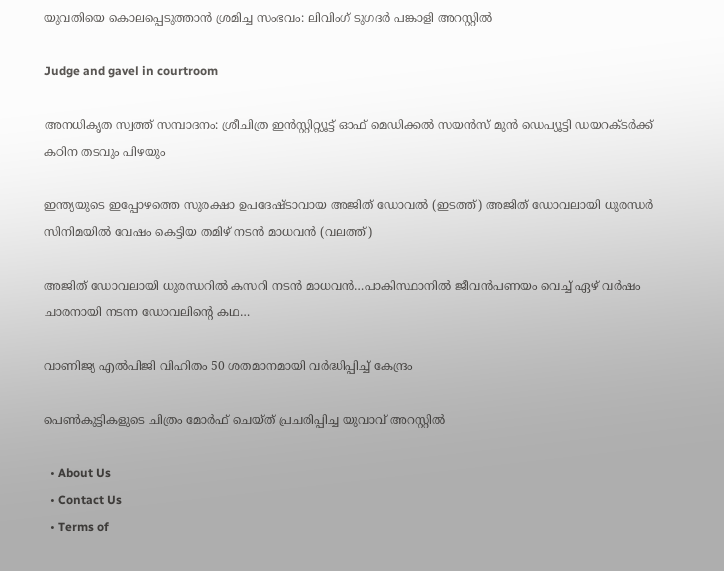യുവതിയെ കൊലപ്പെടുത്താന്‍ ശ്രമിച്ച സംഭവം: ലിവിംഗ് ടുഗദര്‍ പങ്കാളി അറസ്റ്റില്‍

Judge and gavel in courtroom

അനധികൃത സ്വത്ത് സമ്പാദനം: ശ്രീചിത്ര ഇന്‍സ്റ്റിറ്റ്യൂട്ട് ഓഫ് മെഡിക്കല്‍ സയന്‍സ് മുന്‍ ഡെപ്യൂട്ടി ഡയറക്ടര്‍ക്ക് കഠിന തടവും പിഴയും

ഇന്ത്യയുടെ ഇപ്പോഴത്തെ സുരക്ഷാ ഉപദേഷ്ടാവായ അജിത് ഡോവല്‍ (ഇടത്ത്) അജിത് ഡോവലായി ധുരന്ധര്‍ സിനിമയില്‍ വേഷം കെട്ടിയ തമിഴ് നടന്‍ മാധവന്‍ (വലത്ത്)

അജിത് ഡോവലായി ധുരന്ധറില്‍ കസറി നടന്‍ മാധവന്‍…പാകിസ്ഥാനില്‍ ജീവന്‍പണയം വെച്ച് ഏഴ് വര്‍ഷം ചാരനായി നടന്ന ഡോവലിന്റെ കഥ…

വാണിജ്യ എല്‍പിജി വിഹിതം 50 ശതമാനമായി വര്‍ദ്ധിപ്പിച്ച് കേന്ദ്രം

പെണ്‍കുട്ടികളുടെ ചിത്രം മോര്‍ഫ് ചെയ്ത് പ്രചരിപ്പിച്ച യുവാവ് അറസ്റ്റില്‍

  • About Us
  • Contact Us
  • Terms of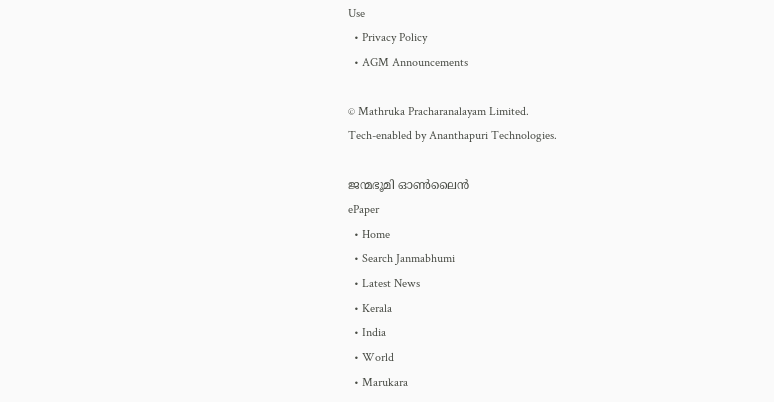Use
  • Privacy Policy
  • AGM Announcements

© Mathruka Pracharanalayam Limited.
Tech-enabled by Ananthapuri Technologies.

ജന്മഭൂമി ഓണ്‍ലൈന്‍
ePaper
  • Home
  • Search Janmabhumi
  • Latest News
  • Kerala
  • India
  • World
  • Marukara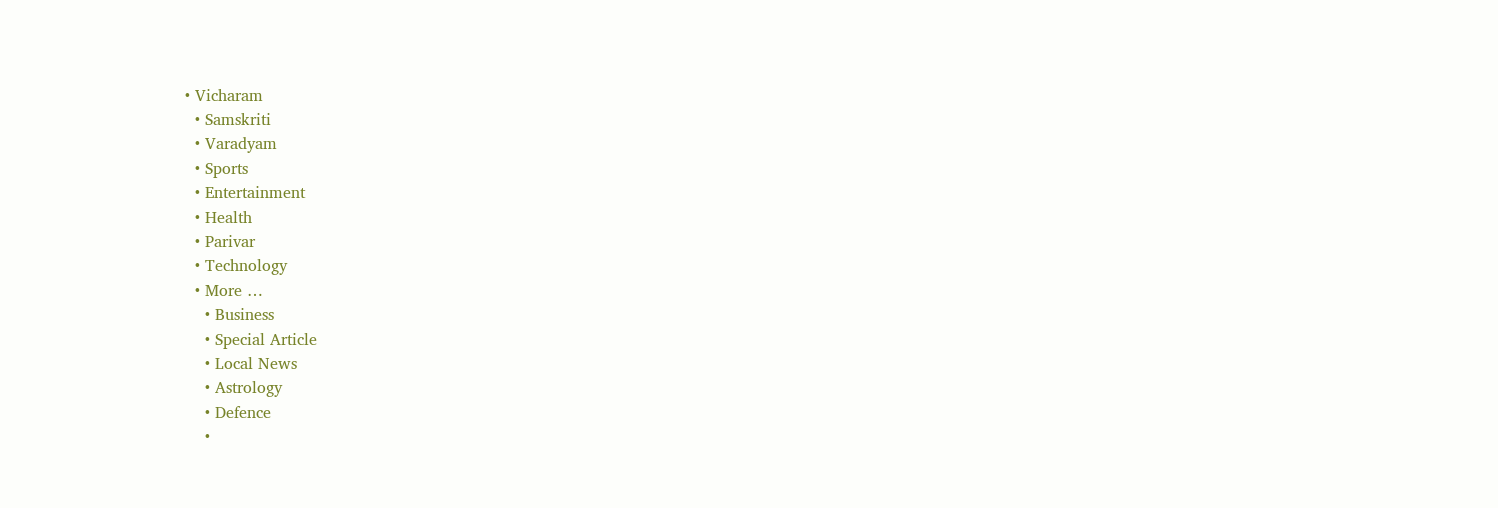• Vicharam
  • Samskriti
  • Varadyam
  • Sports
  • Entertainment
  • Health
  • Parivar
  • Technology
  • More …
    • Business
    • Special Article
    • Local News
    • Astrology
    • Defence
    •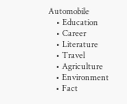Automobile
    • Education
    • Career
    • Literature
    • Travel
    • Agriculture
    • Environment
    • Fact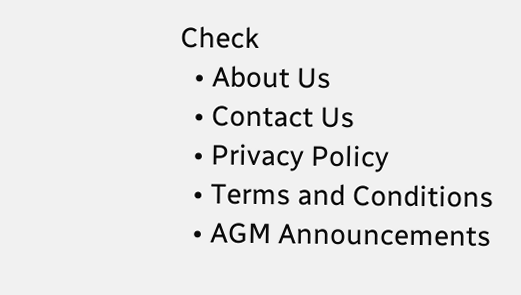Check
  • About Us
  • Contact Us
  • Privacy Policy
  • Terms and Conditions
  • AGM Announcements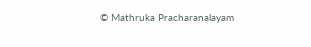© Mathruka Pracharanalayam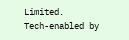Limited.
Tech-enabled by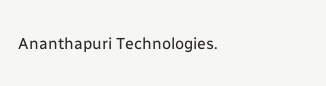Ananthapuri Technologies.